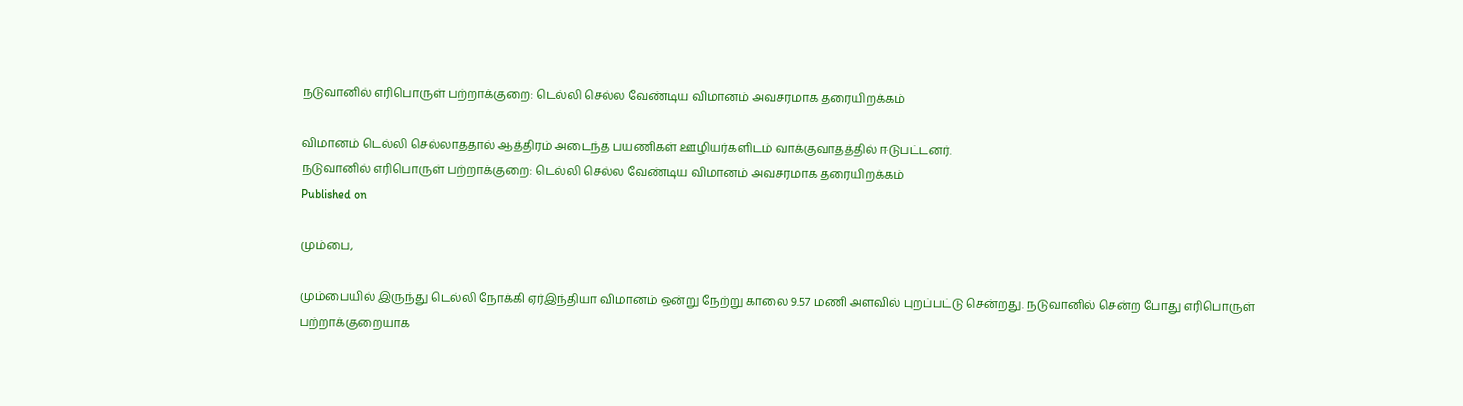நடுவானில் எரிபொருள் பற்றாக்குறை: டெல்லி செல்ல வேண்டிய விமானம் அவசரமாக தரையிறக்கம்

விமானம் டெல்லி செல்லாததால் ஆத்திரம் அடைந்த பயணிகள் ஊழியர்களிடம் வாக்குவாதத்தில் ஈடுபட்டனர்.
நடுவானில் எரிபொருள் பற்றாக்குறை: டெல்லி செல்ல வேண்டிய விமானம் அவசரமாக தரையிறக்கம்
Published on

மும்பை,

மும்பையில் இருந்து டெல்லி நோக்கி ஏர்இந்தியா விமானம் ஒன்று நேற்று காலை 9.57 மணி அளவில் புறப்பட்டு சென்றது. நடுவானில் சென்ற போது எரிபொருள் பற்றாக்குறையாக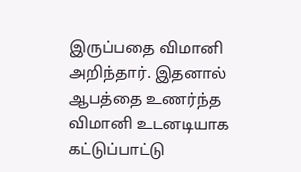இருப்பதை விமானி அறிந்தார். இதனால் ஆபத்தை உணர்ந்த விமானி உடனடியாக கட்டுப்பாட்டு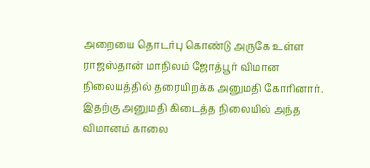அறையை தொடர்பு கொண்டு அருகே உள்ள ராஜஸ்தான் மாநிலம் ஜோத்பூர் விமான நிலையத்தில் தரையிறக்க அனுமதி கோரினார். இதற்கு அனுமதி கிடைத்த நிலையில் அந்த விமானம் காலை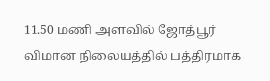11.50 மணி அளவில் ஜோத்பூர் விமான நிலையத்தில் பத்திரமாக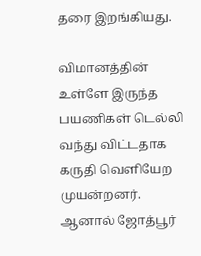தரை இறங்கியது.

விமானத்தின் உள்ளே இருந்த பயணிகள் டெல்லி வந்து விட்டதாக கருதி வெளியேற முயன்றனர். ஆனால் ஜோத்பூர்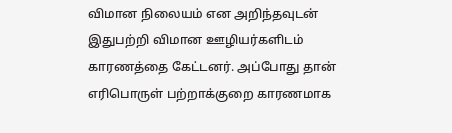விமான நிலையம் என அறிந்தவுடன் இதுபற்றி விமான ஊழியர்களிடம் காரணத்தை கேட்டனர். அப்போது தான் எரிபொருள் பற்றாக்குறை காரணமாக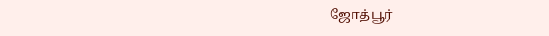ஜோத்பூர்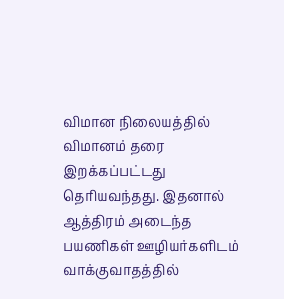விமான நிலையத்தில் விமானம் தரை இறக்கப்பட்டது தெரியவந்தது. இதனால் ஆத்திரம் அடைந்த பயணிகள் ஊழியர்களிடம் வாக்குவாதத்தில்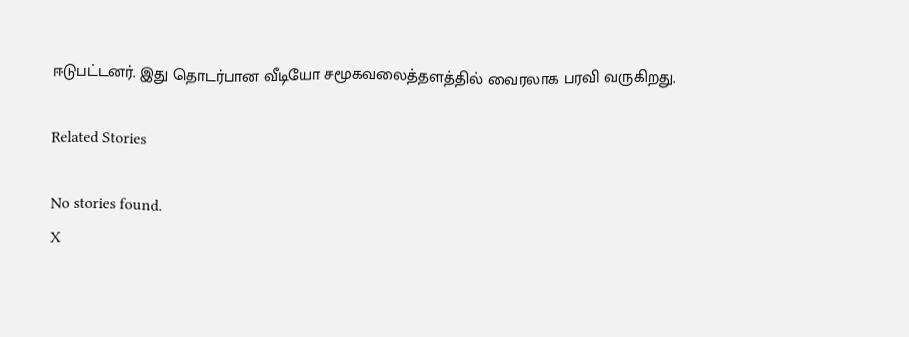ஈடுபட்டனர். இது தொடர்பான வீடியோ சமூகவலைத்தளத்தில் வைரலாக பரவி வருகிறது.

Related Stories

No stories found.
X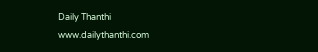Daily Thanthi
www.dailythanthi.com